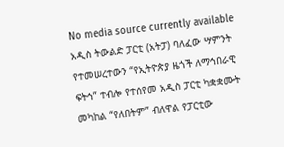No media source currently available
አዲስ ትውልድ ፓርቲ (አትፓ) ባለፈው ሣምንት የተመሠረተውን “የኢትዮጵያ ዜጎች ለማኅበራዊ ፍትኅ” ተብሎ የተሰየመ አዲስ ፓርቲ ካቋቋሙት መካከል “የለበትም” ብለዋል የፓርቲው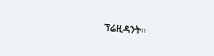ፕሬዚዳንት።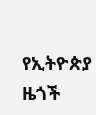የኢትዮጵያ ዜጎች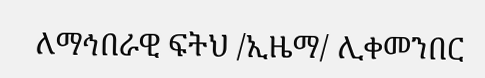ለማኅበራዊ ፍትህ /ኢዜማ/ ሊቀመንበር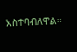አስተባብለዋል።